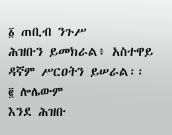፩ ጠቢብ ንጉሥ
ሕዝቡን ይመክራል፥ አስተዋይ ዳኛም ሥርዐትን ይሠራል፡፡
፪ ሎሌውም
እንደ ሕዝቡ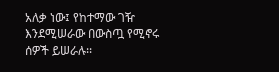አለቃ ነው፤ የከተማው ገዥ እንደሚሠራው በውስጧ የሚኖሩ ሰዎች ይሠራሉ፡፡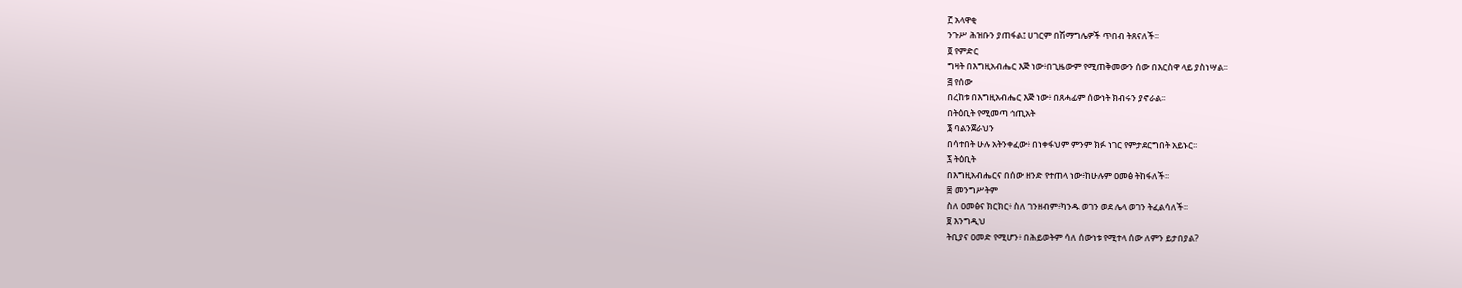፫ አላዋቂ
ንጉሥ ሕዝቡን ያጠፋል፤ ሀገርም በሽማግሌዎች ጥበብ ትጸናለች፡፡
፬ የምድር
ግዛት በእግዚአብሔር እጅ ነው፥በጊዜውም የሚጠቅመውን ሰው በእርስዋ ላይ ያስነሣል፡፡
፭ የሰው
በረከቱ በእግዚአብሔር እጅ ነው፥ በጸሓፊም ሰውነት ክብሩን ያኖራል፡፡
በትዕቢት የሚመጣ ኅጢአት
፮ ባልንጀራህን
በሳተበት ሁሉ አትንቀፈው፥ በነቀፋህም ምንም ክፉ ነገር የምታደርግበት አይኑር፡፡
፯ ትዕቢት
በእግዚአብሔርና በሰው ዘንድ የተጠላ ነው፥ከሁሉም ዐመፅ ትከፋለች፡፡
፰ መንግሥትም
ስለ ዐመፅና ክርክር፥ ስለ ገንዘብም፥ካንዱ ወገን ወደ ሌላ ወገን ትፈልሳለች፡፡
፱ እንግዲህ
ትቢያና ዐመድ የሚሆን፥ በሕይወትም ሳለ ሰውነቱ የሚተላ ሰው ለምን ይታበያል?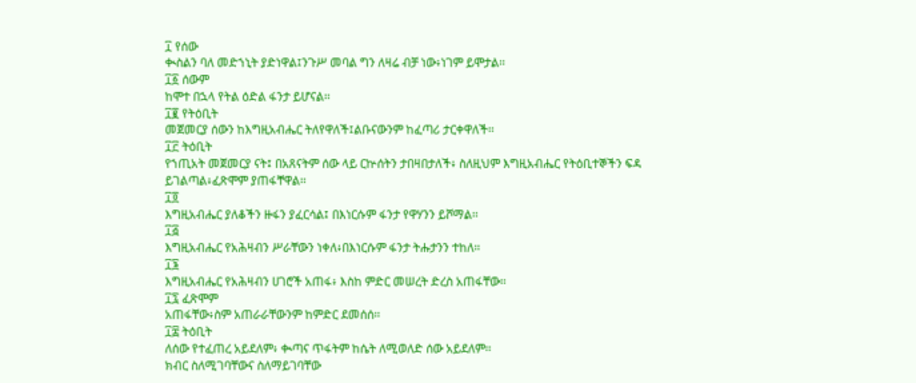፲ የሰው
ቊስልን ባለ መድኀኒት ያድነዋል፤ንጉሥ መባል ግን ለዛሬ ብቻ ነው፥ነገም ይሞታል፡፡
፲፩ ሰውም
ከሞተ በኋላ የትል ዕድል ፋንታ ይሆናል፡፡
፲፪ የትዕቢት
መጀመርያ ሰውን ከእግዚአብሔር ትለየዋለች፤ልቡናውንም ከፈጣሪ ታርቀዋለች፡፡
፲፫ ትዕቢት
የኀጢአት መጀመርያ ናት፤ በአጸናትም ሰው ላይ ርኵሰትን ታበዛበታለች፥ ስለዚህም እግዚአብሔር የትዕቢተኞችን ፍዳ
ይገልጣል፥ፈጽሞም ያጠፋቸዋል፡፡
፲፬
እግዚአብሔር ያለቆችን ዙፋን ያፈርሳል፤ በእነርሱም ፋንታ የዋሃንን ይሾማል፡፡
፲፭
እግዚአብሔር የአሕዛብን ሥራቸውን ነቀለ፥በእነርሱም ፋንታ ትሑታንን ተከለ፡፡
፲፮
እግዚአብሔር የአሕዛብን ሀገሮች አጠፋ፥ እስከ ምድር መሠረት ድረስ አጠፋቸው፡፡
፲፯ ፈጽሞም
አጠፋቸው፥ስም አጠራራቸውንም ከምድር ደመሰሰ፡፡
፲፰ ትዕቢት
ለሰው የተፈጠረ አይደለም፥ ቊጣና ጥፋትም ከሴት ለሚወለድ ሰው አይደለም፡፡
ክብር ስለሚገባቸውና ስለማይገባቸው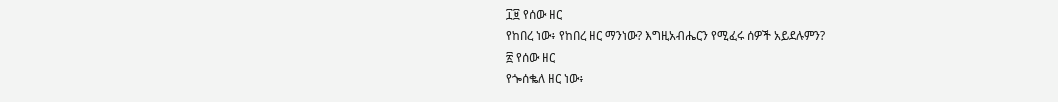፲፱ የሰው ዘር
የከበረ ነው፥ የከበረ ዘር ማንነው? እግዚአብሔርን የሚፈሩ ሰዎች አይደሉምን?
፳ የሰው ዘር
የጐሰቈለ ዘር ነው፥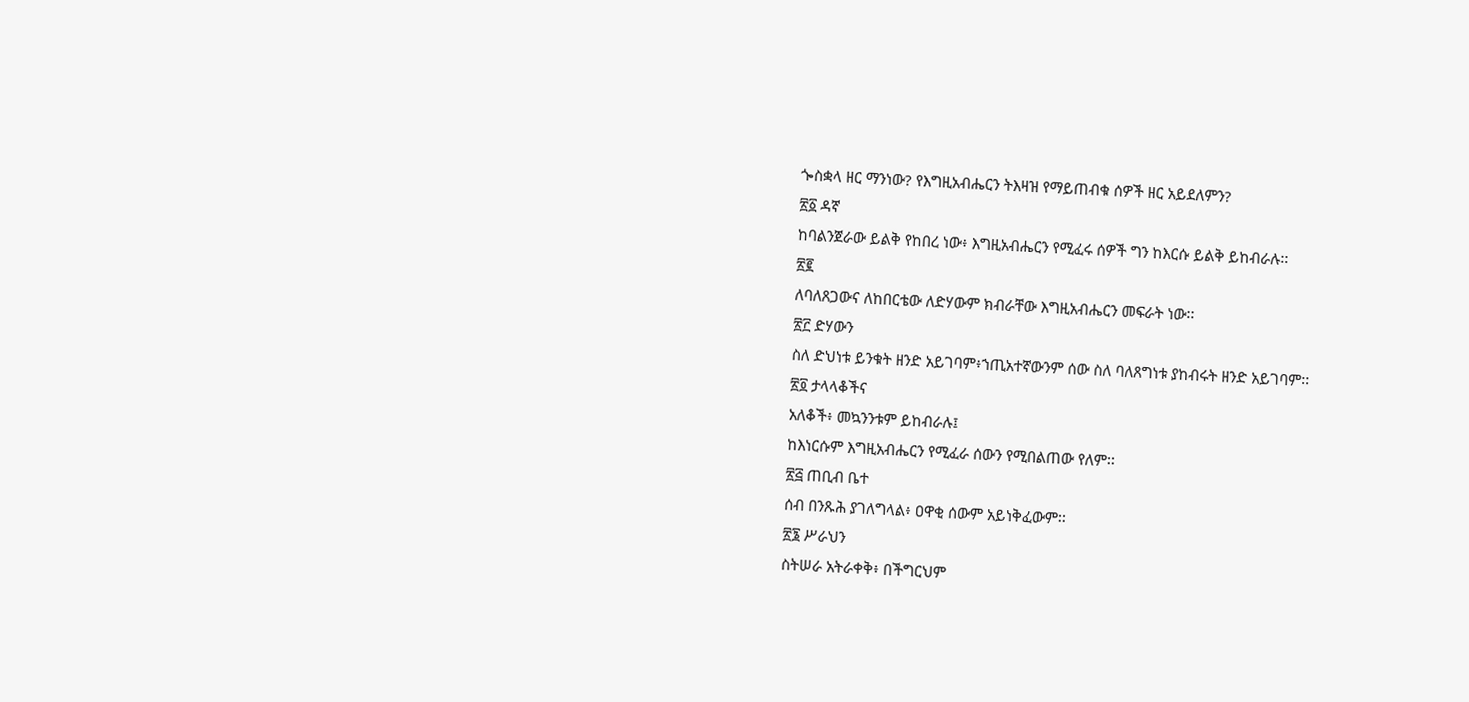ጐስቋላ ዘር ማንነው? የእግዚአብሔርን ትእዛዝ የማይጠብቁ ሰዎች ዘር አይደለምን?
፳፩ ዳኛ
ከባልንጀራው ይልቅ የከበረ ነው፥ እግዚአብሔርን የሚፈሩ ሰዎች ግን ከእርሱ ይልቅ ይከብራሉ፡፡
፳፪
ለባለጸጋውና ለከበርቴው ለድሃውም ክብራቸው እግዚአብሔርን መፍራት ነው፡፡
፳፫ ድሃውን
ስለ ድህነቱ ይንቁት ዘንድ አይገባም፥ኀጢአተኛውንም ሰው ስለ ባለጸግነቱ ያከብሩት ዘንድ አይገባም፡፡
፳፬ ታላላቆችና
አለቆች፥ መኳንንቱም ይከብራሉ፤
ከእነርሱም እግዚአብሔርን የሚፈራ ሰውን የሚበልጠው የለም፡፡
፳፭ ጠቢብ ቤተ
ሰብ በንጹሕ ያገለግላል፥ ዐዋቂ ሰውም አይነቅፈውም፡፡
፳፮ ሥራህን
ስትሠራ አትራቀቅ፥ በችግርህም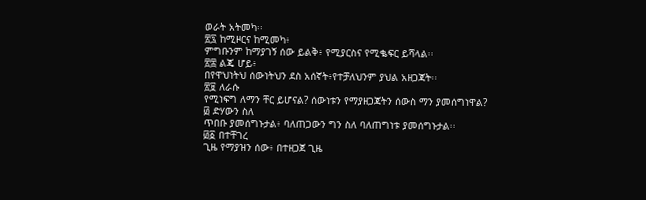ወራት አትመካ፡፡
፳፯ ከሚዞርና ከሚመካ፥
ምግቡንም ከማያገኝ ሰው ይልቅ፥ የሚያርስና የሚቈፍር ይሻላል፡፡
፳፰ ልጄ ሆይ፥
በየዋህነትህ ሰውነትህን ደስ አሰኛት፥የተቻለህንም ያህል አዘጋጃት፡፡
፳፱ ለራሱ
የሚነፍግ ለማን ቸር ይሆናል? ሰውነቱን የማያዘጋጃትን ሰውስ ማን ያመሰግነዋል?
፴ ድሃውን ስለ
ጥበቡ ያመሰግኑታል፥ ባለጠጋውን ግን ስለ ባለጠግነቱ ያመሰግኑታል፡፡
፴፩ በተቸገረ
ጊዜ የማያዝን ሰው፥ በተዘጋጀ ጊዜ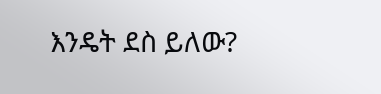እንዴት ደስ ይለው?